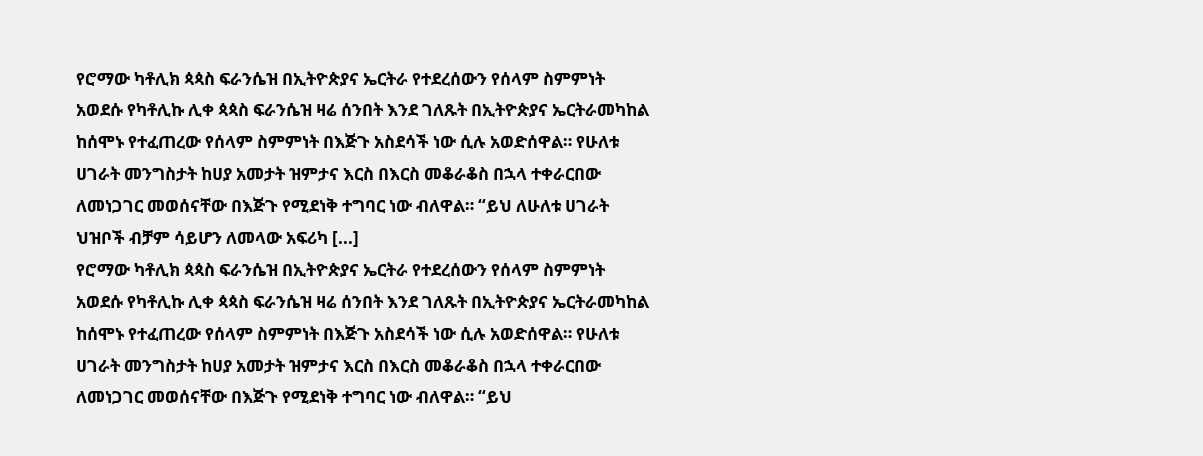የሮማው ካቶሊክ ጳጳስ ፍራንሴዝ በኢትዮጵያና ኤርትራ የተደረሰውን የሰላም ስምምነት አወደሱ የካቶሊኩ ሊቀ ጳጳስ ፍራንሴዝ ዛሬ ሰንበት እንደ ገለጹት በኢትዮጵያና ኤርትራመካከል ከሰሞኑ የተፈጠረው የሰላም ስምምነት በእጅጉ አስደሳች ነው ሲሉ አወድሰዋል። የሁለቱ ሀገራት መንግስታት ከሀያ አመታት ዝምታና እርስ በእርስ መቆራቆስ በኋላ ተቀራርበው ለመነጋገር መወሰናቸው በእጅጉ የሚደነቅ ተግባር ነው ብለዋል። “ይህ ለሁለቱ ሀገራት ህዝቦች ብቻም ሳይሆን ለመላው አፍሪካ [...]
የሮማው ካቶሊክ ጳጳስ ፍራንሴዝ በኢትዮጵያና ኤርትራ የተደረሰውን የሰላም ስምምነት አወደሱ የካቶሊኩ ሊቀ ጳጳስ ፍራንሴዝ ዛሬ ሰንበት እንደ ገለጹት በኢትዮጵያና ኤርትራመካከል ከሰሞኑ የተፈጠረው የሰላም ስምምነት በእጅጉ አስደሳች ነው ሲሉ አወድሰዋል። የሁለቱ ሀገራት መንግስታት ከሀያ አመታት ዝምታና እርስ በእርስ መቆራቆስ በኋላ ተቀራርበው ለመነጋገር መወሰናቸው በእጅጉ የሚደነቅ ተግባር ነው ብለዋል። “ይህ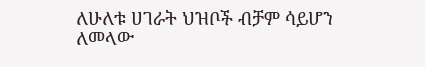ለሁለቱ ሀገራት ህዝቦች ብቻም ሳይሆን ለመላው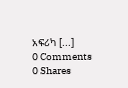አፍሪካ [...]
0 Comments
0 Shares